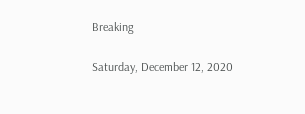Breaking

Saturday, December 12, 2020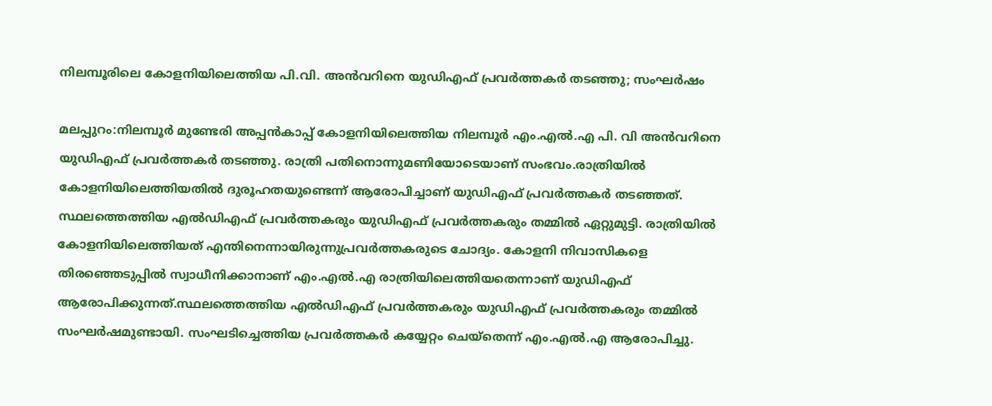നിലമ്പൂരിലെ കോളനിയിലെത്തിയ പി.വി. അന്‍വറിനെ യുഡിഎഫ് പ്രവർത്തകർ തടഞ്ഞു; സംഘർഷം

മലപ്പുറം:നിലമ്പൂർ മുണ്ടേരി അപ്പൻകാപ്പ് കോളനിയിലെത്തിയ നിലമ്പൂർ എം.എൽ.എ പി. വി അൻവറിനെ യുഡിഎഫ് പ്രവർത്തകർ തടഞ്ഞു. രാത്രി പതിനൊന്നുമണിയോടെയാണ് സംഭവം.രാത്രിയിൽ കോളനിയിലെത്തിയതിൽ ദുരൂഹതയുണ്ടെന്ന് ആരോപിച്ചാണ് യുഡിഎഫ് പ്രവർത്തകർ തടഞ്ഞത്. സ്ഥലത്തെത്തിയ എൽഡിഎഫ് പ്രവർത്തകരും യുഡിഎഫ് പ്രവർത്തകരും തമ്മിൽ ഏറ്റുമുട്ടി. രാത്രിയിൽ കോളനിയിലെത്തിയത് എന്തിനെന്നായിരുന്നുപ്രവർത്തകരുടെ ചോദ്യം. കോളനി നിവാസികളെ തിരഞ്ഞെടുപ്പിൽ സ്വാധീനിക്കാനാണ് എം.എൽ.എ രാത്രിയിലെത്തിയതെന്നാണ് യുഡിഎഫ് ആരോപിക്കുന്നത്.സ്ഥലത്തെത്തിയ എൽഡിഎഫ് പ്രവർത്തകരും യുഡിഎഫ് പ്രവർത്തകരും തമ്മിൽ സംഘർഷമുണ്ടായി. സംഘടിച്ചെത്തിയ പ്രവർത്തകർ കയ്യേറ്റം ചെയ്തെന്ന് എം.എൽ.എ ആരോപിച്ചു.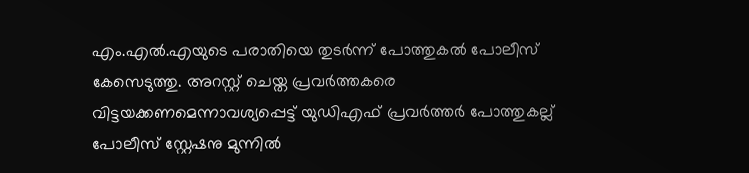എം.എൽ.എയുടെ പരാതിയെ തുടർന്ന് പോത്തുകൽ പോലീസ് കേസെടുത്തു. അറസ്റ്റ് ചെയ്ത പ്രവർത്തകരെ വിട്ടയക്കണമെന്നാവശ്യപ്പെട്ട് യുഡിഎഫ് പ്രവർത്തർ പോത്തുകല്ല് പോലീസ് സ്റ്റേഷനു മുന്നിൽ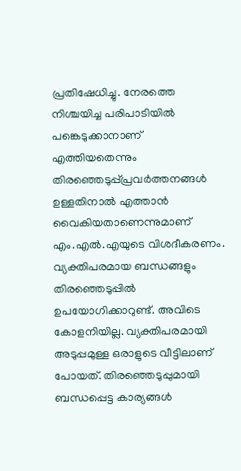പ്രതിഷേധിച്ചു. നേരത്തെ നിശ്ചയിച്ച പരിപാടിയിൽ പങ്കെടുക്കാനാണ് എത്തിയതെന്നും തിരഞ്ഞെടുപ്പ്പ്രവർത്തനങ്ങൾ ഉള്ളതിനാൽ എത്താൻ വൈകിയതാണെന്നുമാണ് എം.എൽ.എയുടെ വിശദീകരണം. വ്യക്തിപരമായ ബന്ധങ്ങളും തിരഞ്ഞെടുപ്പിൽ ഉപയോഗിക്കാറുണ്ട്. അവിടെ കോളനിയില്ല. വ്യക്തിപരമായി അടുപ്പമുള്ള ഒരാളുടെ വീട്ടിലാണ് പോയത്. തിരഞ്ഞെടുപ്പുമായി ബന്ധപ്പെട്ട കാര്യങ്ങൾ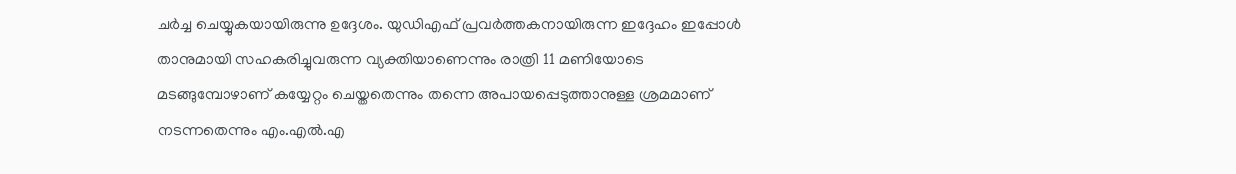ചർച്ച ചെയ്യുകയായിരുന്നു ഉദ്ദേശം. യുഡിഎഫ് പ്രവർത്തകനായിരുന്ന ഇദ്ദേഹം ഇപ്പോൾ താനുമായി സഹകരിച്ചുവരുന്ന വ്യക്തിയാണെന്നും രാത്രി 11 മണിയോടെ മടങ്ങുമ്പോഴാണ് കയ്യേറ്റം ചെയ്തതെന്നും തന്നെ അപായപ്പെടുത്താനുള്ള ശ്രമമാണ് നടന്നതെന്നും എം.എൽ.എ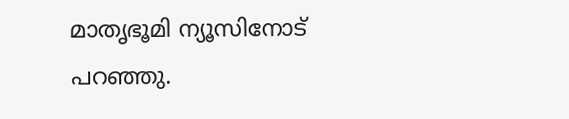മാതൃഭൂമി ന്യൂസിനോട് പറഞ്ഞു.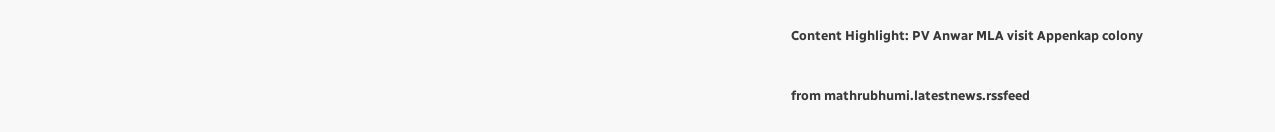Content Highlight: PV Anwar MLA visit Appenkap colony


from mathrubhumi.latestnews.rssfeed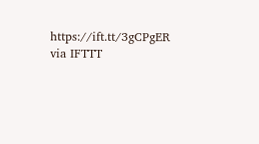https://ift.tt/3gCPgER
via IFTTT